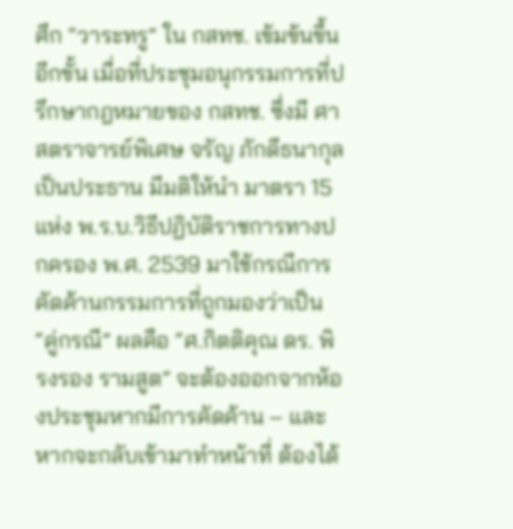ศึก “วาระทรู” ใน กสทช. เข้มข้นขึ้นอีกขั้น เมื่อที่ประชุมอนุกรรมการที่ปรึกษากฎหมายของ กสทช. ซึ่งมี ศาสตราจารย์พิเศษ จรัญ ภักดีธนากุล เป็นประธาน มีมติให้นำ มาตรา 15 แห่ง พ.ร.บ.วิธีปฏิบัติราชการทางปกครอง พ.ศ. 2539 มาใช้กรณีการคัดค้านกรรมการที่ถูกมองว่าเป็น “คู่กรณี” ผลคือ “ศ.กิตติคุณ ดร. พิรงรอง รามสูต” จะต้องออกจากห้องประชุมหากมีการคัดค้าน – และหากจะกลับเข้ามาทำหน้าที่ ต้องได้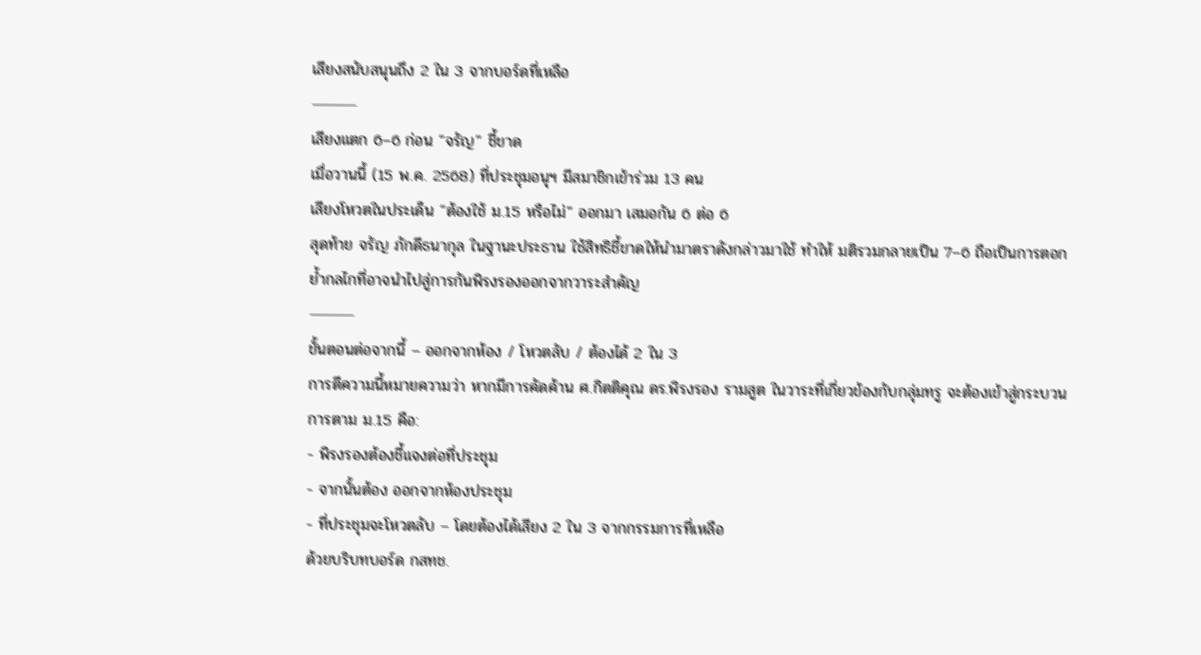เสียงสนับสนุนถึง 2 ใน 3 จากบอร์ดที่เหลือ
⸻
เสียงแตก 6–6 ก่อน “จรัญ” ชี้ขาด
เมื่อวานนี้ (15 พ.ค. 2568) ที่ประชุมอนุฯ มีสมาชิกเข้าร่วม 13 คน
เสียงโหวตในประเด็น “ต้องใช้ ม.15 หรือไม่” ออกมา เสมอกัน 6 ต่อ 6
สุดท้าย จรัญ ภักดีธนากุล ในฐานะประธาน ใช้สิทธิชี้ขาดให้นำมาตราดังกล่าวมาใช้ ทำให้ มติรวมกลายเป็น 7–6 ถือเป็นการตอกย้ำกลไกที่อาจนำไปสู่การกันพิรงรองออกจากวาระสำคัญ
⸻
ขั้นตอนต่อจากนี้ – ออกจากห้อง / โหวตลับ / ต้องได้ 2 ใน 3
การตีความนี้หมายความว่า หากมีการคัดค้าน ศ.กิตติคุณ ดร.พิรงรอง รามสูต ในวาระที่เกี่ยวข้องกับกลุ่มทรู จะต้องเข้าสู่กระบวนการตาม ม.15 คือ:
- พิรงรองต้องชี้แจงต่อที่ประชุม
- จากนั้นต้อง ออกจากห้องประชุม
- ที่ประชุมจะโหวตลับ – โดยต้องได้เสียง 2 ใน 3 จากกรรมการที่เหลือ
ด้วยบริบทบอร์ด กสทช.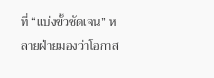ที่ “แบ่งขั้วชัดเจน” หลายฝ่ายมองว่าโอกาส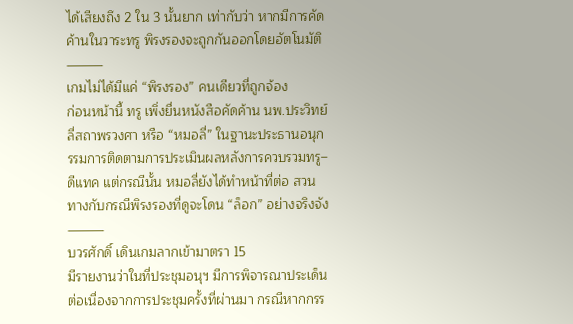ได้เสียงถึง 2 ใน 3 นั้นยาก เท่ากับว่า หากมีการคัดค้านในวาระทรู พิรงรองจะถูกกันออกโดยอัตโนมัติ
⸻
เกมไม่ได้มีแค่ “พิรงรอง” คนเดียวที่ถูกจ้อง
ก่อนหน้านี้ ทรู เพิ่งยื่นหนังสือคัดค้าน นพ.ประวิทย์ ลี่สถาพรวงศา หรือ “หมอลี่” ในฐานะประธานอนุกรรมการติดตามการประเมินผลหลังการควบรวมทรู–ดีแทค แต่กรณีนั้น หมอลี่ยังได้ทำหน้าที่ต่อ สวนทางกับกรณีพิรงรองที่ดูจะโดน “ล็อก” อย่างจริงจัง
⸻
บวรศักดิ์ เดินเกมลากเข้ามาตรา 15
มีรายงานว่าในที่ประชุมอนุฯ มีการพิจารณาประเด็นต่อเนื่องจากการประชุมครั้งที่ผ่านมา กรณีหากกรร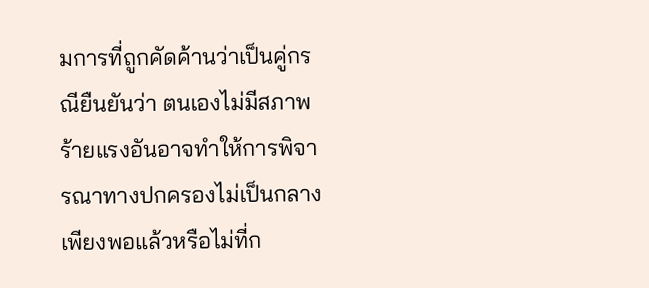มการที่ถูกคัดค้านว่าเป็นคู่กรณียืนยันว่า ตนเองไม่มีสภาพร้ายแรงอันอาจทำให้การพิจารณาทางปกครองไม่เป็นกลาง เพียงพอแล้วหรือไม่ที่ก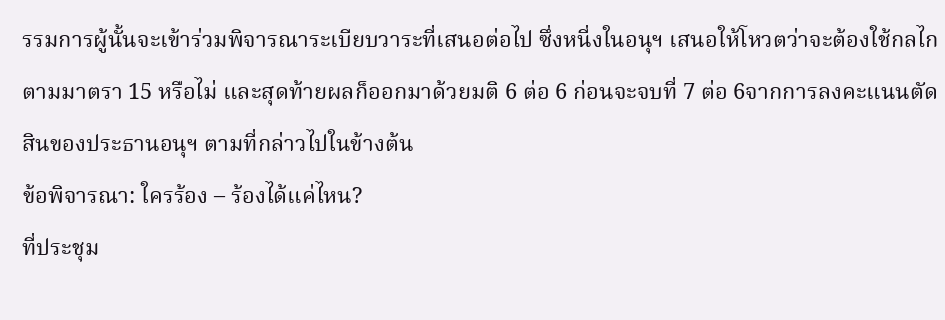รรมการผู้นั้นจะเข้าร่วมพิจารณาระเบียบวาระที่เสนอต่อไป ซึ่งหนี่งในอนุฯ เสนอให้โหวตว่าจะต้องใช้กลไกตามมาตรา 15 หรือไม่ และสุดท้ายผลก็ออกมาด้วยมติ 6 ต่อ 6 ก่อนจะจบที่ 7 ต่อ 6จากการลงคะแนนตัดสินของประธานอนุฯ ตามที่กล่าวไปในข้างต้น
ข้อพิจารณา: ใครร้อง – ร้องได้แค่ไหน?
ที่ประชุม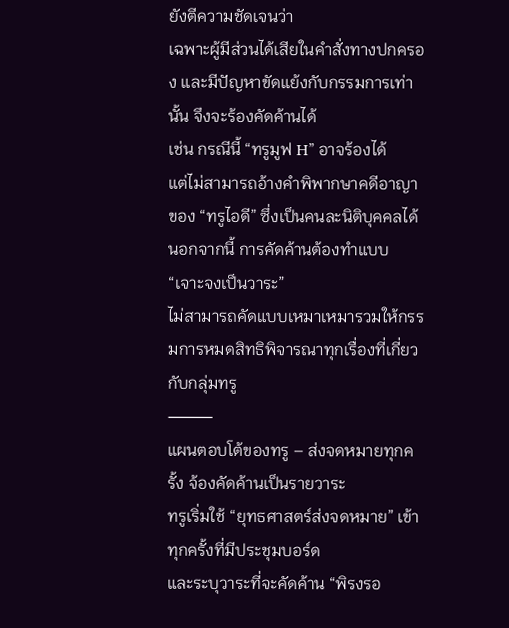ยังตีความชัดเจนว่า
เฉพาะผู้มีส่วนได้เสียในคำสั่งทางปกครอง และมีปัญหาขัดแย้งกับกรรมการเท่านั้น จึงจะร้องคัดค้านได้
เช่น กรณีนี้ “ทรูมูฟ H” อาจร้องได้
แต่ไม่สามารถอ้างคำพิพากษาคดีอาญาของ “ทรูไอดี” ซึ่งเป็นคนละนิติบุคคลได้
นอกจากนี้ การคัดค้านต้องทำแบบ “เจาะจงเป็นวาระ”
ไม่สามารถคัดแบบเหมาเหมารวมให้กรรมการหมดสิทธิพิจารณาทุกเรื่องที่เกี่ยวกับกลุ่มทรู
⸻
แผนตอบโต้ของทรู – ส่งจดหมายทุกครั้ง จ้องคัดค้านเป็นรายวาระ
ทรูเริ่มใช้ “ยุทธศาสตร์ส่งจดหมาย” เข้าทุกครั้งที่มีประชุมบอร์ด
และระบุวาระที่จะคัดค้าน “พิรงรอ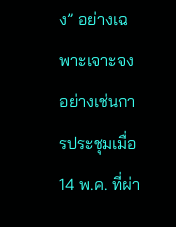ง” อย่างเฉพาะเจาะจง
อย่างเช่นการประชุมเมื่อ 14 พ.ค. ที่ผ่า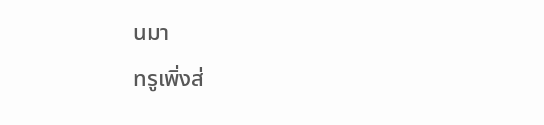นมา
ทรูเพิ่งส่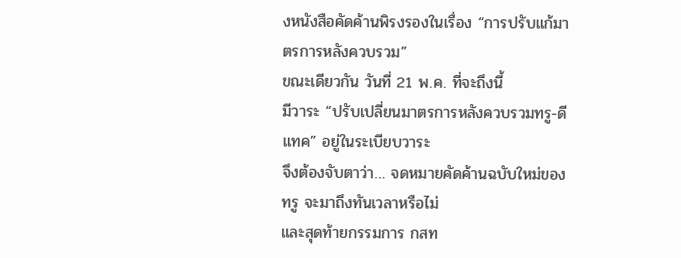งหนังสือคัดค้านพิรงรองในเรื่อง “การปรับแก้มาตรการหลังควบรวม”
ขณะเดียวกัน วันที่ 21 พ.ค. ที่จะถึงนี้
มีวาระ “ปรับเปลี่ยนมาตรการหลังควบรวมทรู-ดีแทค” อยู่ในระเบียบวาระ
จึงต้องจับตาว่า… จดหมายคัดค้านฉบับใหม่ของทรู จะมาถึงทันเวลาหรือไม่
และสุดท้ายกรรมการ กสท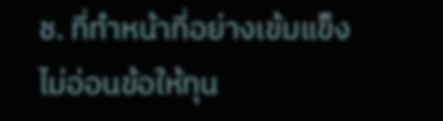ช. ที่ทำหน้าที่อย่างเข้มแข็ง ไม่อ่อนข้อให้ทุน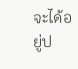จะได้อยู่ป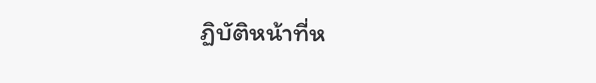ฏิบัติหน้าที่ห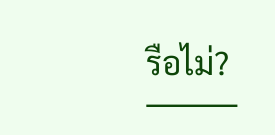รือไม่?
⸻